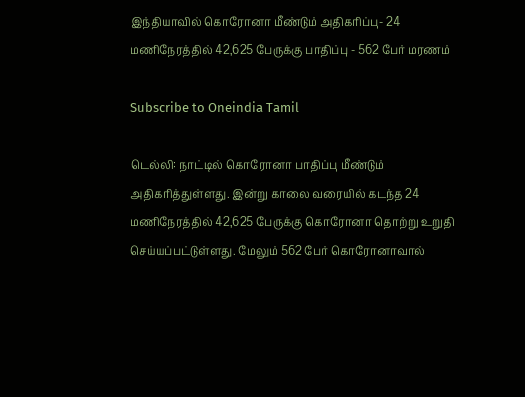இந்தியாவில் கொரோனா மீண்டும் அதிகரிப்பு- 24 மணிநேரத்தில் 42,625 பேருக்கு பாதிப்பு - 562 பேர் மரணம்

Subscribe to Oneindia Tamil

டெல்லி: நாட்டில் கொரோனா பாதிப்பு மீண்டும் அதிகரித்துள்ளது. இன்று காலை வரையில் கடந்த 24 மணிநேரத்தில் 42,625 பேருக்கு கொரோனா தொற்று உறுதி செய்யப்பட்டுள்ளது. மேலும் 562 பேர் கொரோனாவால்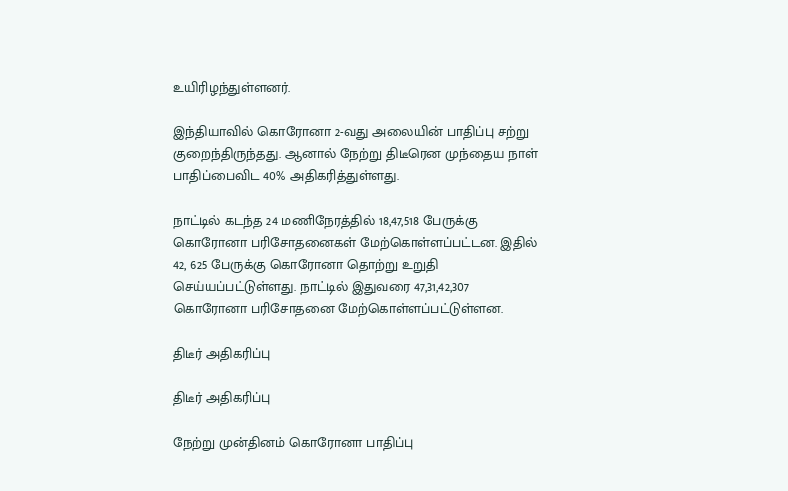உயிரிழந்துள்ளனர்.

இந்தியாவில் கொரோனா 2-வது அலையின் பாதிப்பு சற்று குறைந்திருந்தது. ஆனால் நேற்று திடீரென முந்தைய நாள் பாதிப்பைவிட 40% அதிகரித்துள்ளது.

நாட்டில் கடந்த 24 மணிநேரத்தில் 18,47,518 பேருக்கு கொரோனா பரிசோதனைகள் மேற்கொள்ளப்பட்டன. இதில் 42, 625 பேருக்கு கொரோனா தொற்று உறுதி செய்யப்பட்டுள்ளது. நாட்டில் இதுவரை 47,31,42,307 கொரோனா பரிசோதனை மேற்கொள்ளப்பட்டுள்ளன.

திடீர் அதிகரிப்பு

திடீர் அதிகரிப்பு

நேற்று முன்தினம் கொரோனா பாதிப்பு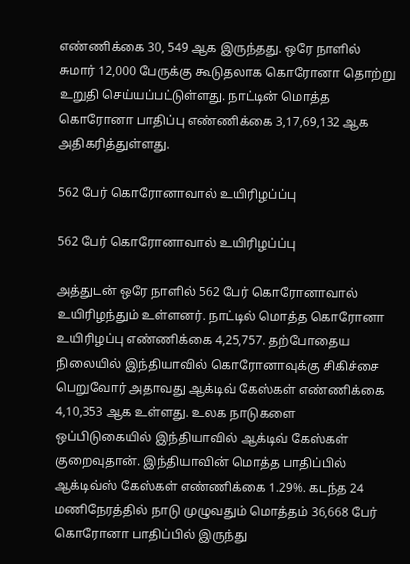எண்ணிக்கை 30, 549 ஆக இருந்தது. ஒரே நாளில் சுமார் 12,000 பேருக்கு கூடுதலாக கொரோனா தொற்று உறுதி செய்யப்பட்டுள்ளது. நாட்டின் மொத்த கொரோனா பாதிப்பு எண்ணிக்கை 3,17,69,132 ஆக அதிகரித்துள்ளது.

562 பேர் கொரோனாவால் உயிரிழப்ப்பு

562 பேர் கொரோனாவால் உயிரிழப்ப்பு

அத்துடன் ஒரே நாளில் 562 பேர் கொரோனாவால் உயிரிழந்தும் உள்ளனர். நாட்டில் மொத்த கொரோனா உயிரிழப்பு எண்ணிக்கை 4,25,757. தற்போதைய நிலையில் இந்தியாவில் கொரோனாவுக்கு சிகிச்சை பெறுவோர் அதாவது ஆக்டிவ் கேஸ்கள் எண்ணிக்கை 4,10,353 ஆக உள்ளது. உலக நாடுகளை ஒப்பிடுகையில் இந்தியாவில் ஆக்டிவ் கேஸ்கள் குறைவுதான். இந்தியாவின் மொத்த பாதிப்பில் ஆக்டிவ்ஸ் கேஸ்கள் எண்ணிக்கை 1.29%. கடந்த 24 மணிநேரத்தில் நாடு முழுவதும் மொத்தம் 36,668 பேர் கொரோனா பாதிப்பில் இருந்து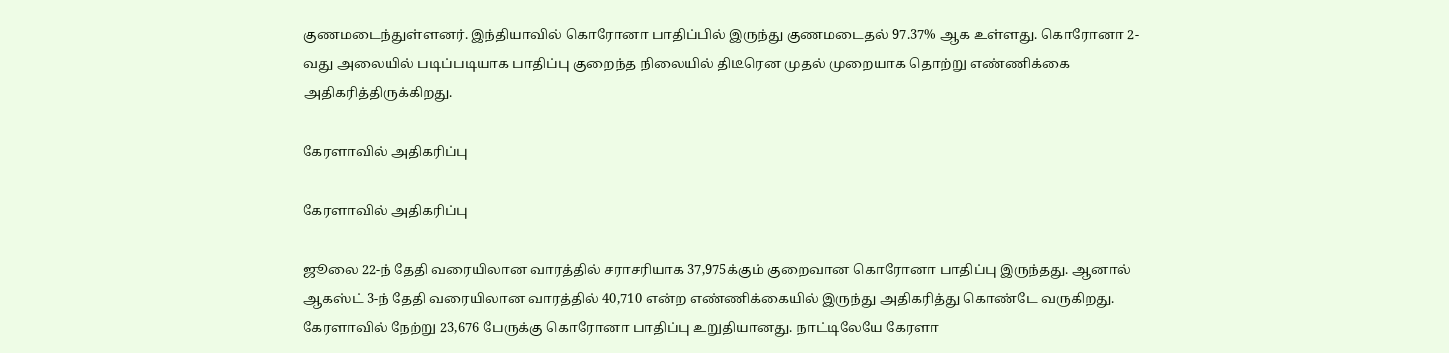குணமடைந்துள்ளனர். இந்தியாவில் கொரோனா பாதிப்பில் இருந்து குணமடைதல் 97.37% ஆக உள்ளது. கொரோனா 2-வது அலையில் படிப்படியாக பாதிப்பு குறைந்த நிலையில் திடீரென முதல் முறையாக தொற்று எண்ணிக்கை அதிகரித்திருக்கிறது.

கேரளாவில் அதிகரிப்பு

கேரளாவில் அதிகரிப்பு

ஜூலை 22-ந் தேதி வரையிலான வாரத்தில் சராசரியாக 37,975க்கும் குறைவான கொரோனா பாதிப்பு இருந்தது. ஆனால் ஆகஸ்ட் 3-ந் தேதி வரையிலான வாரத்தில் 40,710 என்ற எண்ணிக்கையில் இருந்து அதிகரித்து கொண்டே வருகிறது. கேரளாவில் நேற்று 23,676 பேருக்கு கொரோனா பாதிப்பு உறுதியானது. நாட்டிலேயே கேரளா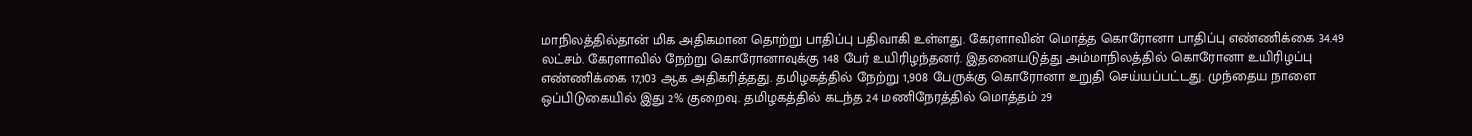மாநிலத்தில்தான் மிக அதிகமான தொற்று பாதிப்பு பதிவாகி உள்ளது. கேரளாவின் மொத்த கொரோனா பாதிப்பு எண்ணிக்கை 34.49 லட்சம். கேரளாவில் நேற்று கொரோனாவுக்கு 148 பேர் உயிரிழந்தனர். இதனையடுத்து அம்மாநிலத்தில் கொரோனா உயிரிழப்பு எண்ணிக்கை 17,103 ஆக அதிகரித்தது. தமிழகத்தில் நேற்று 1,908 பேருக்கு கொரோனா உறுதி செய்யப்பட்டது. முந்தைய நாளை ஒப்பிடுகையில் இது 2% குறைவு. தமிழகத்தில் கடந்த 24 மணிநேரத்தில் மொத்தம் 29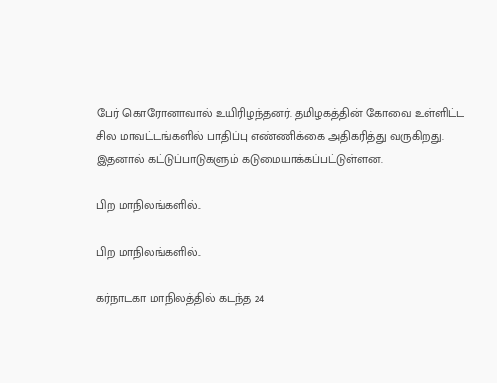பேர் கொரோனாவால் உயிரிழந்தனர். தமிழகத்தின் கோவை உள்ளிட்ட சில மாவட்டங்களில் பாதிப்பு எண்ணிக்கை அதிகரித்து வருகிறது. இதனால் கட்டுப்பாடுகளும் கடுமையாக்கப்பட்டுள்ளன.

பிற மாநிலங்களில்..

பிற மாநிலங்களில்..

கர்நாடகா மாநிலத்தில் கடந்த 24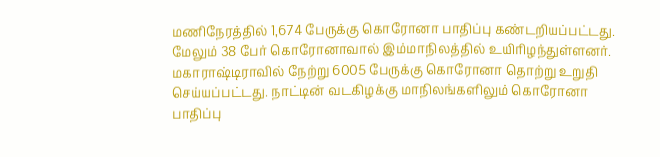மணிநேரத்தில் 1,674 பேருக்கு கொரோனா பாதிப்பு கண்டறியப்பட்டது. மேலும் 38 பேர் கொரோனாவால் இம்மாநிலத்தில் உயிரிழந்துள்ளனர். மகாராஷ்டிராவில் நேற்று 6005 பேருக்கு கொரோனா தொற்று உறுதி செய்யப்பட்டது. நாட்டின் வடகிழக்கு மாநிலங்களிலும் கொரோனா பாதிப்பு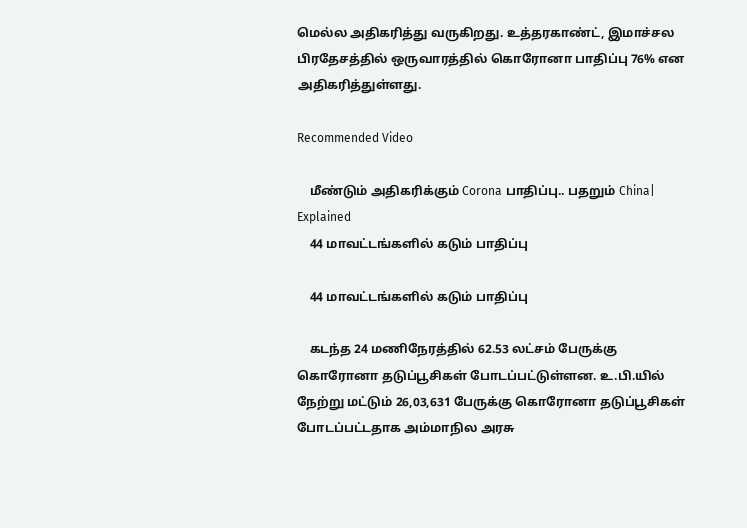மெல்ல அதிகரித்து வருகிறது. உத்தரகாண்ட், இமாச்சல பிரதேசத்தில் ஒருவாரத்தில் கொரோனா பாதிப்பு 76% என அதிகரித்துள்ளது.

Recommended Video

    மீண்டும் அதிகரிக்கும் Corona பாதிப்பு.. பதறும் China| Explained
    44 மாவட்டங்களில் கடும் பாதிப்பு

    44 மாவட்டங்களில் கடும் பாதிப்பு

    கடந்த 24 மணிநேரத்தில் 62.53 லட்சம் பேருக்கு கொரோனா தடுப்பூசிகள் போடப்பட்டுள்ளன. உ.பி.யில் நேற்று மட்டும் 26,03,631 பேருக்கு கொரோனா தடுப்பூசிகள் போடப்பட்டதாக அம்மாநில அரசு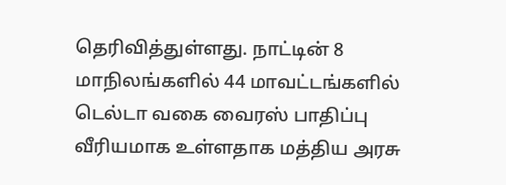தெரிவித்துள்ளது. நாட்டின் 8 மாநிலங்களில் 44 மாவட்டங்களில் டெல்டா வகை வைரஸ் பாதிப்பு வீரியமாக உள்ளதாக மத்திய அரசு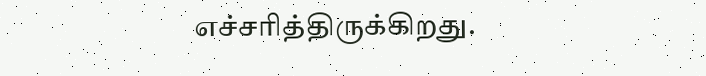எச்சரித்திருக்கிறது.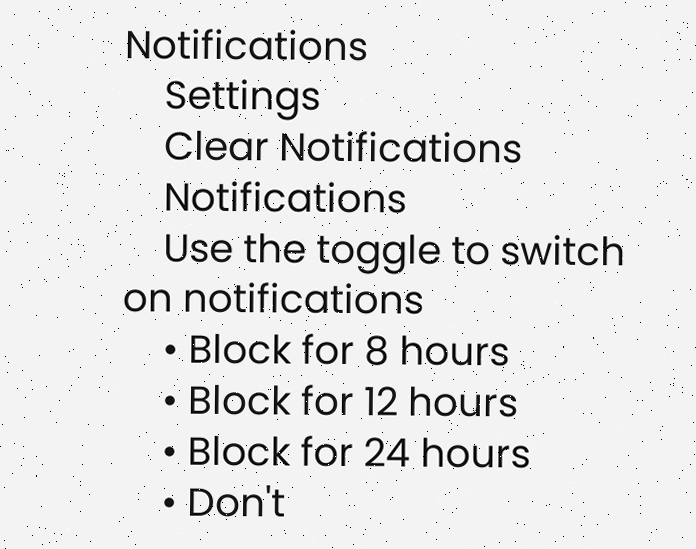Notifications
    Settings
    Clear Notifications
    Notifications
    Use the toggle to switch on notifications
    • Block for 8 hours
    • Block for 12 hours
    • Block for 24 hours
    • Don't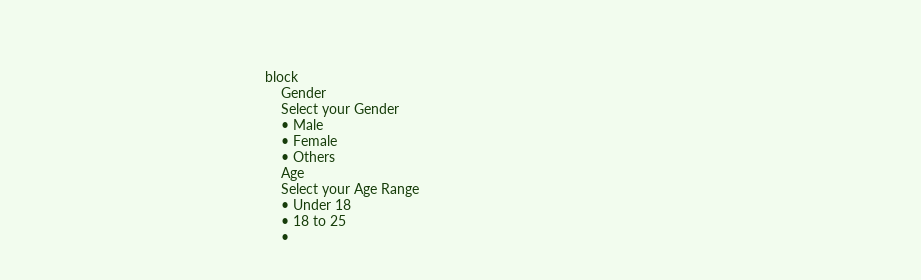block
    Gender
    Select your Gender
    • Male
    • Female
    • Others
    Age
    Select your Age Range
    • Under 18
    • 18 to 25
    •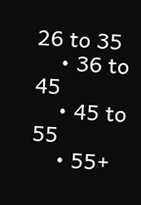26 to 35
    • 36 to 45
    • 45 to 55
    • 55+